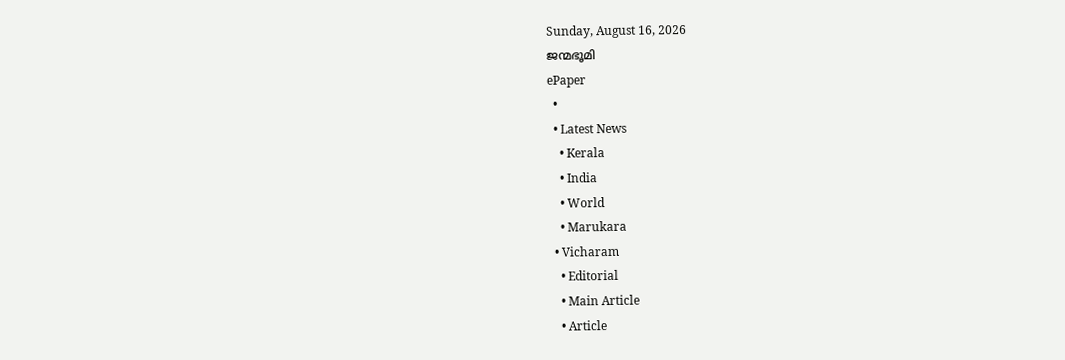Sunday, August 16, 2026
ജന്മഭൂമി
ePaper
  •
  • Latest News
    • Kerala
    • India
    • World
    • Marukara
  • Vicharam
    • Editorial
    • Main Article
    • Article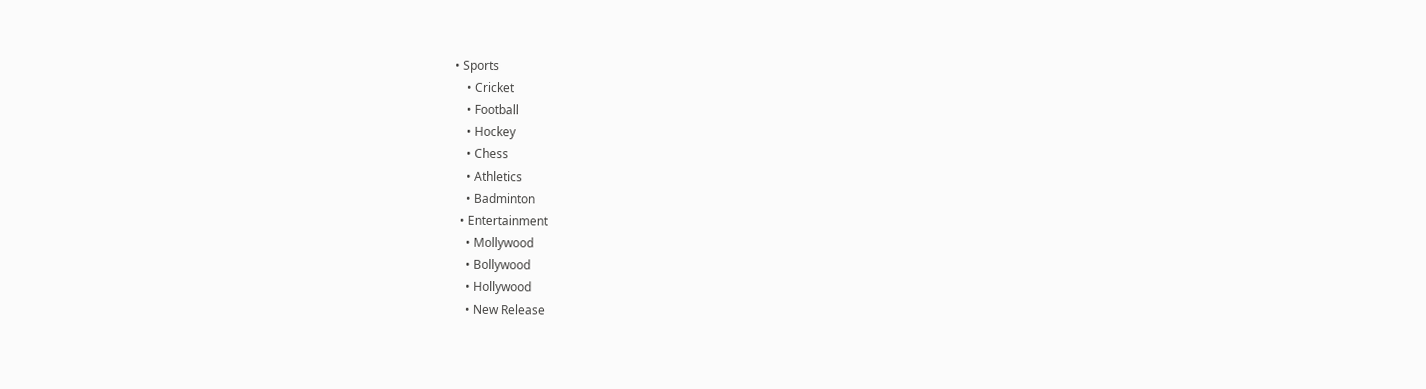• Sports
    • Cricket
    • Football
    • Hockey
    • Chess
    • Athletics
    • Badminton
  • Entertainment
    • Mollywood
    • Bollywood
    • Hollywood
    • New Release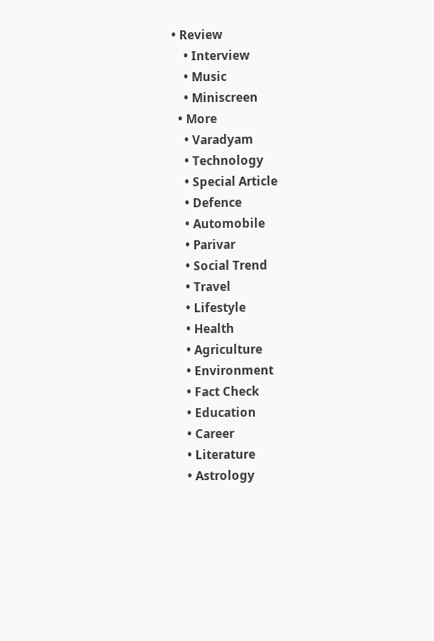• Review
    • Interview
    • Music
    • Miniscreen
  • More
    • Varadyam
    • Technology
    • Special Article
    • Defence
    • Automobile
    • Parivar
    • Social Trend
    • Travel
    • Lifestyle
    • Health
    • Agriculture
    • Environment
    • Fact Check
    • Education
    • Career
    • Literature
    • Astrology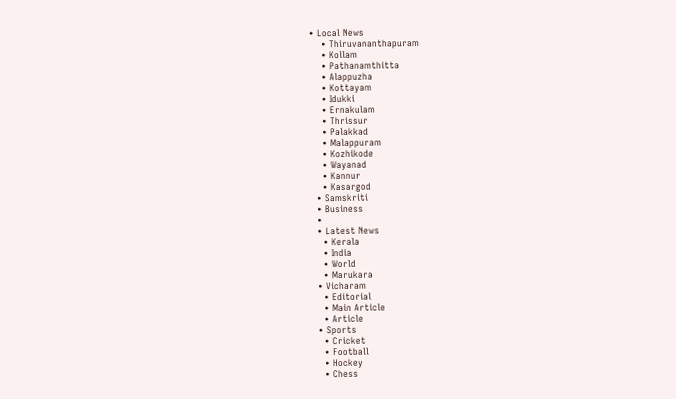• Local News
    • Thiruvananthapuram
    • Kollam
    • Pathanamthitta
    • Alappuzha
    • Kottayam
    • Idukki
    • Ernakulam
    • Thrissur
    • Palakkad
    • Malappuram
    • Kozhikode
    • Wayanad
    • Kannur
    • Kasargod
  • Samskriti
  • Business
  •
  • Latest News
    • Kerala
    • India
    • World
    • Marukara
  • Vicharam
    • Editorial
    • Main Article
    • Article
  • Sports
    • Cricket
    • Football
    • Hockey
    • Chess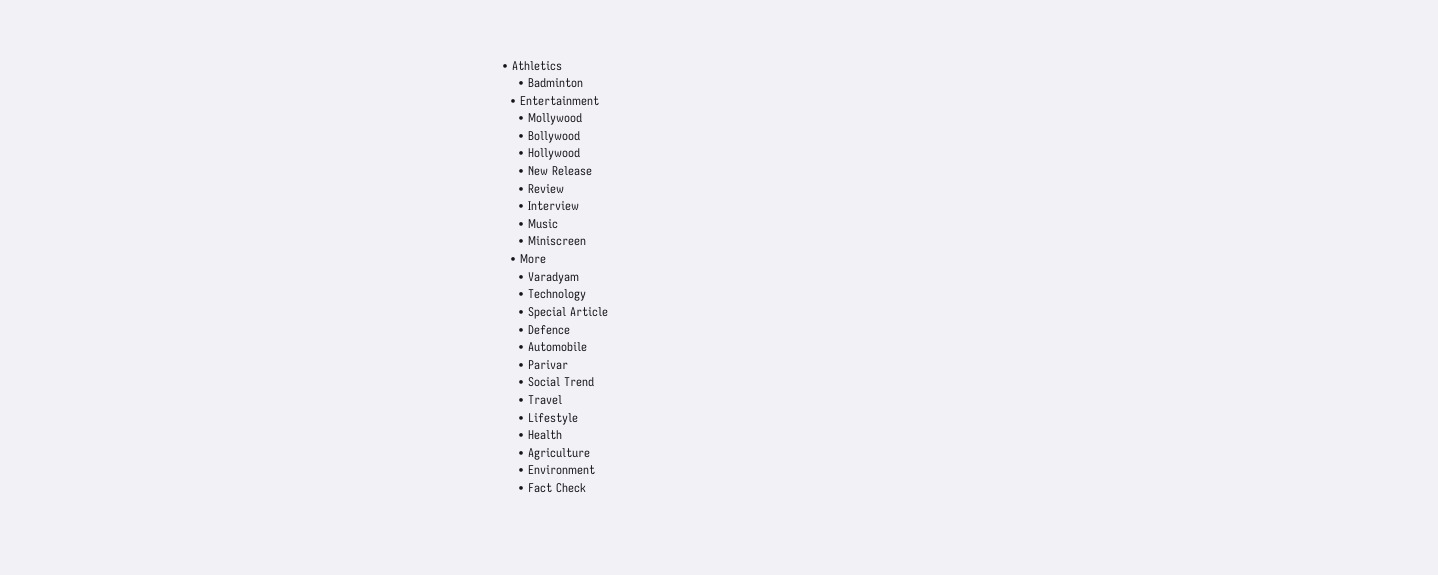• Athletics
    • Badminton
  • Entertainment
    • Mollywood
    • Bollywood
    • Hollywood
    • New Release
    • Review
    • Interview
    • Music
    • Miniscreen
  • More
    • Varadyam
    • Technology
    • Special Article
    • Defence
    • Automobile
    • Parivar
    • Social Trend
    • Travel
    • Lifestyle
    • Health
    • Agriculture
    • Environment
    • Fact Check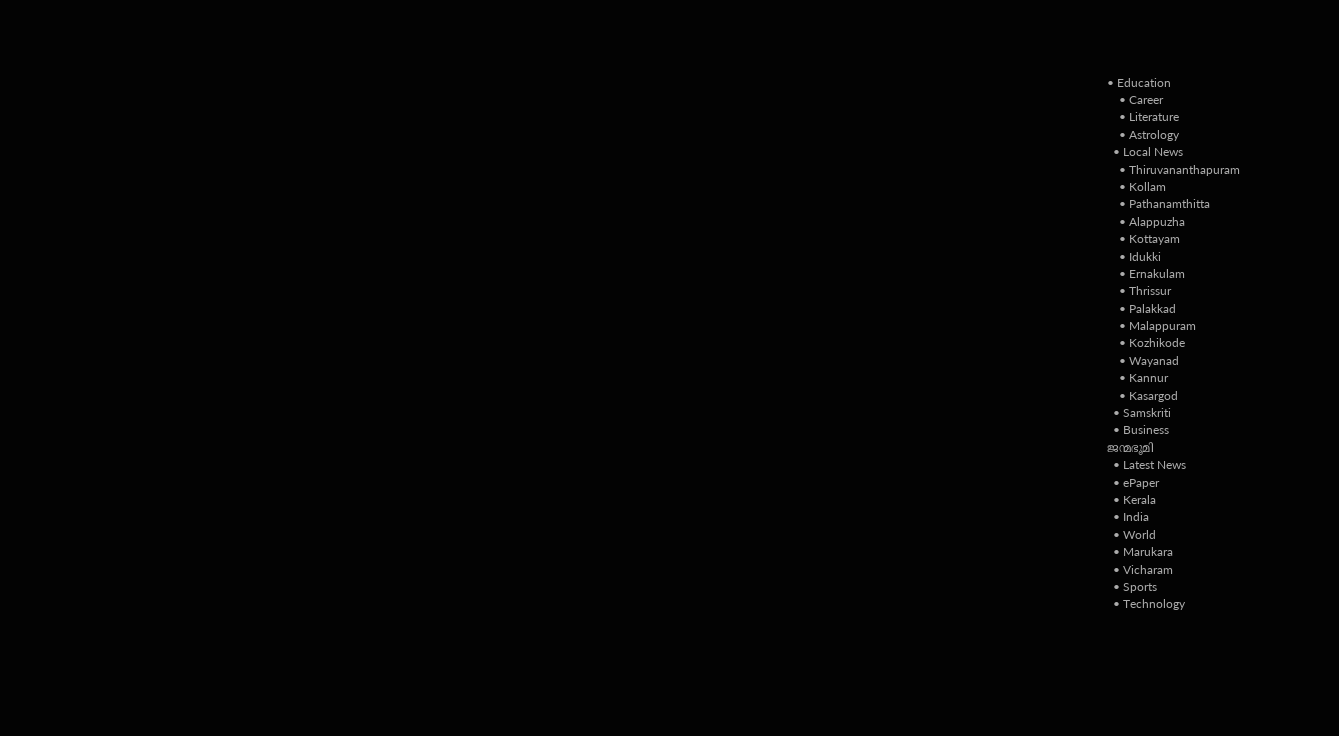• Education
    • Career
    • Literature
    • Astrology
  • Local News
    • Thiruvananthapuram
    • Kollam
    • Pathanamthitta
    • Alappuzha
    • Kottayam
    • Idukki
    • Ernakulam
    • Thrissur
    • Palakkad
    • Malappuram
    • Kozhikode
    • Wayanad
    • Kannur
    • Kasargod
  • Samskriti
  • Business
ജന്മഭൂമി
  • Latest News
  • ePaper
  • Kerala
  • India
  • World
  • Marukara
  • Vicharam
  • Sports
  • Technology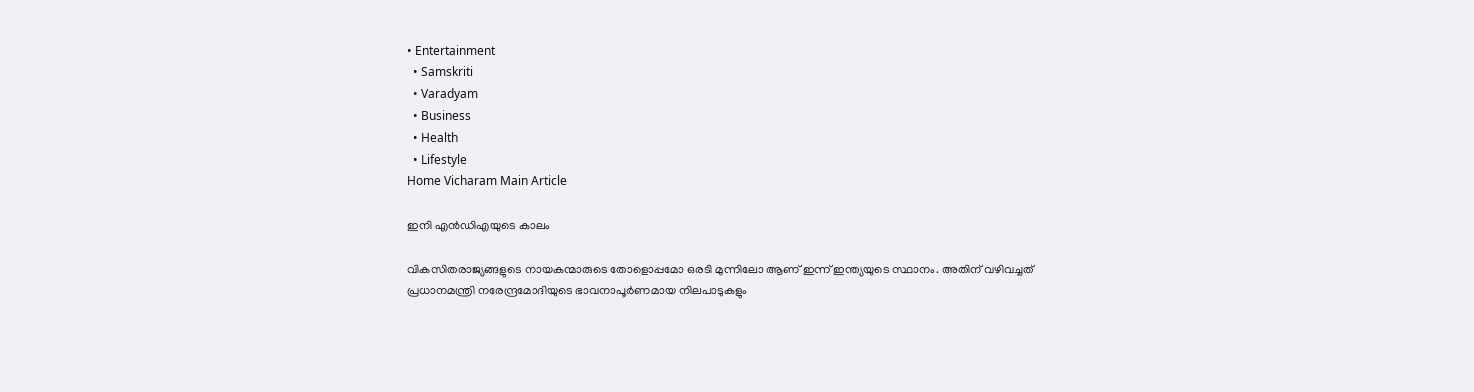• Entertainment
  • Samskriti
  • Varadyam
  • Business
  • Health
  • Lifestyle
Home Vicharam Main Article

ഇനി എന്‍ഡിഎയുടെ കാലം

വികസിതരാജ്യങ്ങളുടെ നായകന്മാരുടെ തോളൊപ്പമോ ഒരടി മുന്നിലോ ആണ് ഇന്ന് ഇന്ത്യയുടെ സ്ഥാനം. അതിന് വഴിവച്ചത് പ്രധാനമന്ത്രി നരേന്ദ്രമോദിയുടെ ഭാവനാപൂര്‍ണമായ നിലപാടുകളും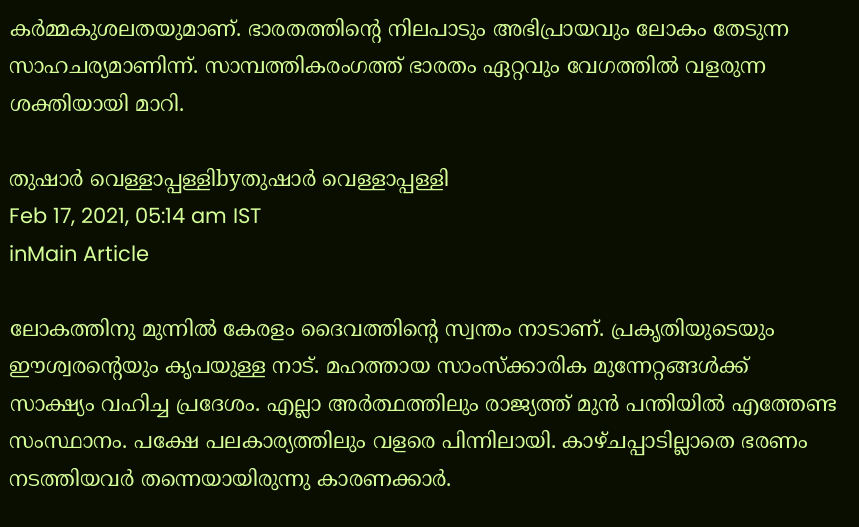കര്‍മ്മകുശലതയുമാണ്. ഭാരതത്തിന്റെ നിലപാടും അഭിപ്രായവും ലോകം തേടുന്ന സാഹചര്യമാണിന്ന്. സാമ്പത്തികരംഗത്ത് ഭാരതം ഏറ്റവും വേഗത്തില്‍ വളരുന്ന ശക്തിയായി മാറി.

തുഷാര്‍ വെള്ളാപ്പള്ളിbyതുഷാര്‍ വെള്ളാപ്പള്ളി
Feb 17, 2021, 05:14 am IST
inMain Article

ലോകത്തിനു മുന്നില്‍ കേരളം ദൈവത്തിന്റെ സ്വന്തം നാടാണ്. പ്രകൃതിയുടെയും ഈശ്വരന്റെയും കൃപയുള്ള നാട്. മഹത്തായ സാംസ്‌ക്കാരിക മുന്നേറ്റങ്ങള്‍ക്ക് സാക്ഷ്യം വഹിച്ച പ്രദേശം. എല്ലാ അര്‍ത്ഥത്തിലും രാജ്യത്ത് മുന്‍ പന്തിയില്‍ എത്തേണ്ട സംസ്ഥാനം. പക്ഷേ പലകാര്യത്തിലും വളരെ പിന്നിലായി. കാഴ്ചപ്പാടില്ലാതെ ഭരണം നടത്തിയവര്‍ തന്നെയായിരുന്നു കാരണക്കാര്‍.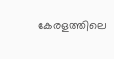കേരളത്തിലെ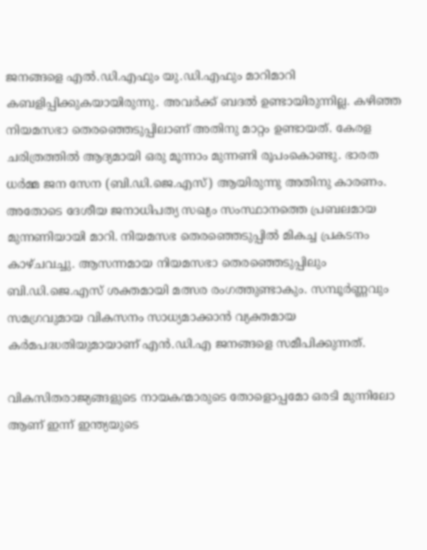ജനങ്ങളെ എല്‍.ഡി.എഫും യു.ഡി.എഫും മാറിമാറി കബളിപ്പിക്കുകയായിരുന്നു. അവര്‍ക്ക് ബദല്‍ ഉണ്ടായിരുന്നില്ല. കഴിഞ്ഞ നിയമസഭാ തെരഞ്ഞെടുപ്പിലാണ് അതിനു മാറ്റം ഉണ്ടായത്. കേരള ചരിത്രത്തില്‍ ആദ്യമായി ഒരു മൂന്നാം മുന്നണി രൂപംകൊണ്ടു. ഭാരത ധര്‍മ്മ ജന സേന (ബി.ഡി.ജെ.എസ്) ആയിരുന്നു അതിനു കാരണം. അതോടെ ദേശീയ ജനാധിപത്യ സഖ്യം സംസ്ഥാനത്തെ പ്രബലമായ മുന്നണിയായി മാറി. നിയമസഭ തെരഞ്ഞെടുപ്പില്‍ മികച്ച പ്രകടനം കാഴ്ചവച്ചു. ആസന്നമായ നിയമസഭാ തെരഞ്ഞെടുപ്പിലും ബി.ഡി.ജെ.എസ് ശക്തമായി മത്സര രംഗത്തുണ്ടാകും. സമ്പൂര്‍ണ്ണവും സമഗ്രവുമായ വികസനം സാധ്യമാക്കാന്‍ വ്യക്തമായ കര്‍മപദ്ധതിയുമായാണ് എന്‍.ഡി.എ ജനങ്ങളെ സമീപിക്കുന്നത്.

വികസിതരാജ്യങ്ങളുടെ നായകന്മാരുടെ തോളൊപ്പമോ ഒരടി മുന്നിലോ ആണ് ഇന്ന് ഇന്ത്യയുടെ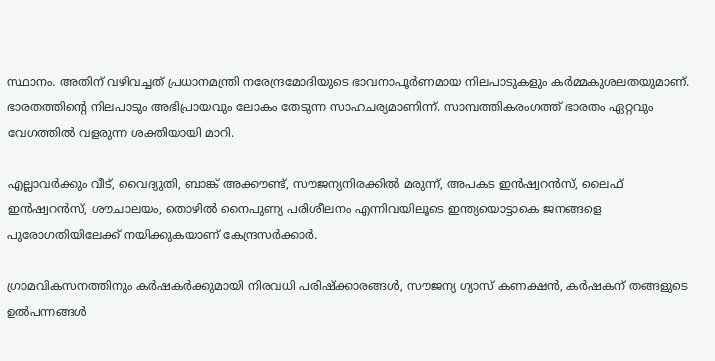സ്ഥാനം. അതിന് വഴിവച്ചത് പ്രധാനമന്ത്രി നരേന്ദ്രമോദിയുടെ ഭാവനാപൂര്‍ണമായ നിലപാടുകളും കര്‍മ്മകുശലതയുമാണ്. ഭാരതത്തിന്റെ നിലപാടും അഭിപ്രായവും ലോകം തേടുന്ന സാഹചര്യമാണിന്ന്. സാമ്പത്തികരംഗത്ത് ഭാരതം ഏറ്റവും വേഗത്തില്‍ വളരുന്ന ശക്തിയായി മാറി.

എല്ലാവര്‍ക്കും വീട്, വൈദ്യുതി, ബാങ്ക് അക്കൗണ്ട്, സൗജന്യനിരക്കില്‍ മരുന്ന്, അപകട ഇന്‍ഷ്വറന്‍സ്, ലൈഫ് ഇന്‍ഷ്വറന്‍സ്, ശൗചാലയം, തൊഴില്‍ നൈപുണ്യ പരിശീലനം എന്നിവയിലൂടെ ഇന്ത്യയൊട്ടാകെ ജനങ്ങളെ പുരോഗതിയിലേക്ക് നയിക്കുകയാണ് കേന്ദ്രസര്‍ക്കാര്‍.

ഗ്രാമവികസനത്തിനും കര്‍ഷകര്‍ക്കുമായി നിരവധി പരിഷ്‌ക്കാരങ്ങള്‍, സൗജന്യ ഗ്യാസ് കണക്ഷന്‍, കര്‍ഷകന് തങ്ങളുടെ ഉല്‍പന്നങ്ങള്‍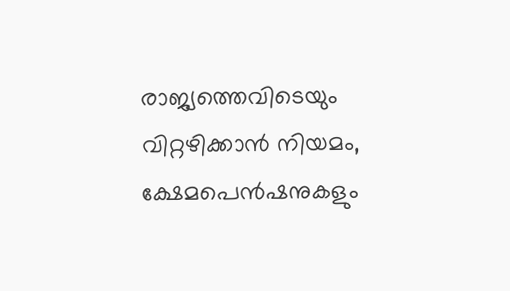രാജ്യത്തെവിടെയും വിറ്റഴിക്കാന്‍ നിയമം, ക്ഷേമപെന്‍ഷനുകളും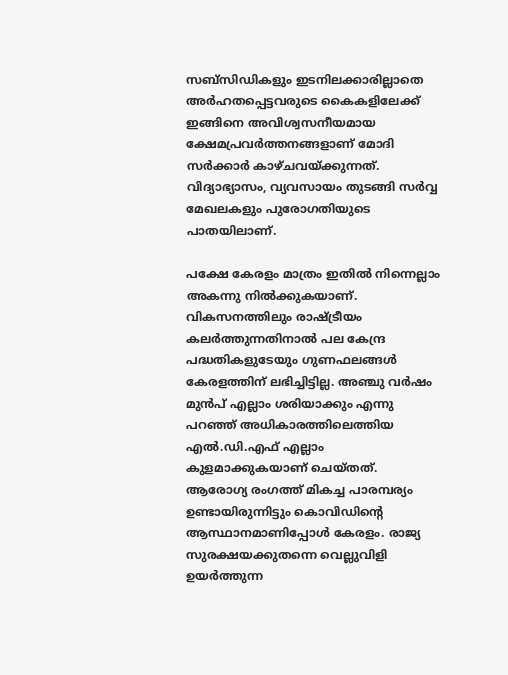സബ്സിഡികളും ഇടനിലക്കാരില്ലാതെ അര്‍ഹതപ്പെട്ടവരുടെ കൈകളിലേക്ക് ഇങ്ങിനെ അവിശ്വസനീയമായ ക്ഷേമപ്രവര്‍ത്തനങ്ങളാണ് മോദി സര്‍ക്കാര്‍ കാഴ്ചവയ്‌ക്കുന്നത്. വിദ്യാഭ്യാസം, വ്യവസായം തുടങ്ങി സര്‍വ്വ മേഖലകളും പുരോഗതിയുടെ പാതയിലാണ്.

പക്ഷേ കേരളം മാത്രം ഇതില്‍ നിന്നെല്ലാം അകന്നു നില്‍ക്കുകയാണ്. വികസനത്തിലും രാഷ്‌ട്രീയം കലര്‍ത്തുന്നതിനാല്‍ പല കേന്ദ്ര പദ്ധതികളുടേയും ഗുണഫലങ്ങള്‍ കേരളത്തിന് ലഭിച്ചിട്ടില്ല. അഞ്ചു വര്‍ഷം മുന്‍പ് എല്ലാം ശരിയാക്കും എന്നു പറഞ്ഞ് അധികാരത്തിലെത്തിയ എല്‍.ഡി.എഫ് എല്ലാം കുളമാക്കുകയാണ് ചെയ്തത്. ആരോഗ്യ രംഗത്ത് മികച്ച പാരമ്പര്യം ഉണ്ടായിരുന്നിട്ടും കൊവിഡിന്റെ ആസ്ഥാനമാണിപ്പോള്‍ കേരളം. രാജ്യ സുരക്ഷയക്കുതന്നെ വെല്ലുവിളി ഉയര്‍ത്തുന്ന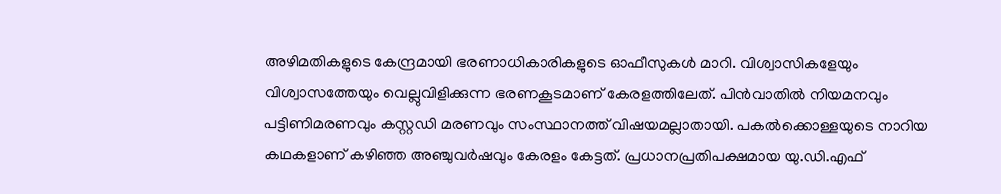അഴിമതികളുടെ കേന്ദ്രമായി ഭരണാധികാരികളുടെ ഓഫീസുകള്‍ മാറി. വിശ്വാസികളേയും വിശ്വാസത്തേയും വെല്ലുവിളിക്കുന്ന ഭരണകൂടമാണ് കേരളത്തിലേത്. പിന്‍വാതില്‍ നിയമനവും പട്ടിണിമരണവും കസ്റ്റഡി മരണവും സംസ്ഥാനത്ത് വിഷയമല്ലാതായി. പകല്‍ക്കൊള്ളയുടെ നാറിയ കഥകളാണ് കഴിഞ്ഞ അഞ്ചുവര്‍ഷവും കേരളം കേട്ടത്. പ്രധാനപ്രതിപക്ഷമായ യു.ഡി.എഫ്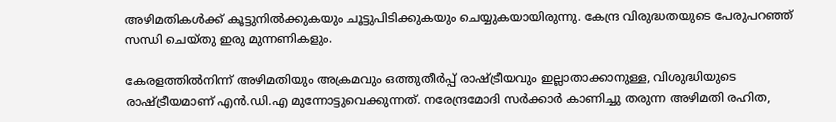അഴിമതികള്‍ക്ക് കൂട്ടുനില്‍ക്കുകയും ചൂട്ടുപിടിക്കുകയും ചെയ്യുകയായിരുന്നു. കേന്ദ്ര വിരുദ്ധതയുടെ പേരുപറഞ്ഞ് സന്ധി ചെയ്തു ഇരു മുന്നണികളും.

കേരളത്തില്‍നിന്ന് അഴിമതിയും അക്രമവും ഒത്തുതീര്‍പ്പ് രാഷ്‌ട്രീയവും ഇല്ലാതാക്കാനുള്ള, വിശുദ്ധിയുടെ രാഷ്‌ട്രീയമാണ് എന്‍.ഡി.എ മുന്നോട്ടുവെക്കുന്നത്. നരേന്ദ്രമോദി സര്‍ക്കാര്‍ കാണിച്ചു തരുന്ന അഴിമതി രഹിത,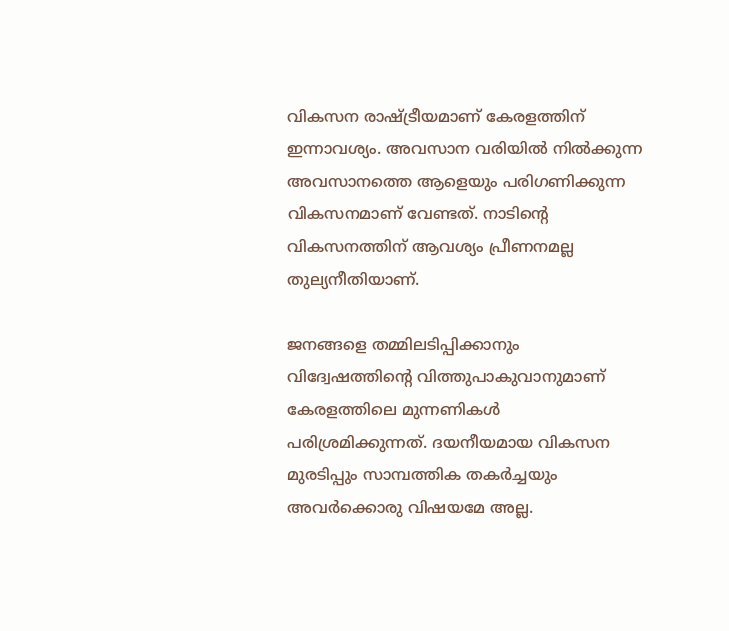വികസന രാഷ്‌ട്രീയമാണ് കേരളത്തിന് ഇന്നാവശ്യം. അവസാന വരിയില്‍ നില്‍ക്കുന്ന അവസാനത്തെ ആളെയും പരിഗണിക്കുന്ന വികസനമാണ് വേണ്ടത്. നാടിന്റെ വികസനത്തിന് ആവശ്യം പ്രീണനമല്ല തുല്യനീതിയാണ്.

ജനങ്ങളെ തമ്മിലടിപ്പിക്കാനും വിദ്വേഷത്തിന്റെ വിത്തുപാകുവാനുമാണ് കേരളത്തിലെ മുന്നണികള്‍ പരിശ്രമിക്കുന്നത്. ദയനീയമായ വികസന മുരടിപ്പും സാമ്പത്തിക തകര്‍ച്ചയും അവര്‍ക്കൊരു വിഷയമേ അല്ല.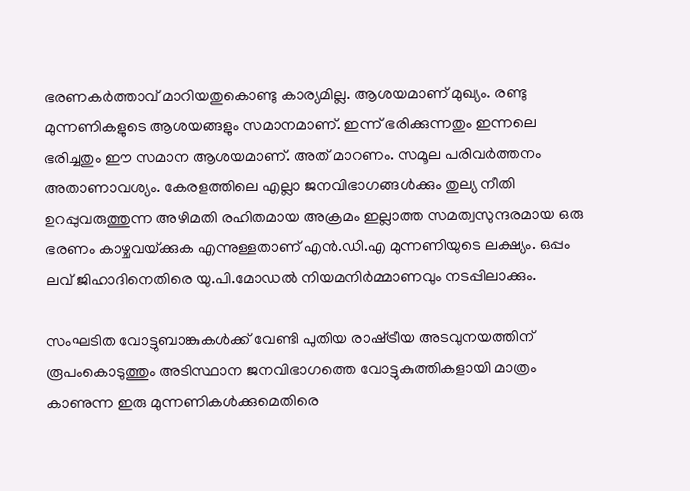ഭരണകര്‍ത്താവ് മാറിയതുകൊണ്ടു കാര്യമില്ല. ആശയമാണ് മുഖ്യം. രണ്ടു മുന്നണികളുടെ ആശയങ്ങളും സമാനമാണ്. ഇന്ന് ഭരിക്കുന്നതും ഇന്നലെ ഭരിച്ചതും ഈ സമാന ആശയമാണ്. അത് മാറണം. സമൂല പരിവര്‍ത്തനം അതാണാവശ്യം. കേരളത്തിലെ എല്ലാ ജനവിഭാഗങ്ങള്‍ക്കും തുല്യ നീതി ഉറപ്പുവരുത്തുന്ന അഴിമതി രഹിതമായ അക്രമം ഇല്ലാത്ത സമത്വസുന്ദരമായ ഒരു ഭരണം കാഴ്ചവയ്‌ക്കുക എന്നുള്ളതാണ് എന്‍.ഡി.എ മുന്നണിയുടെ ലക്ഷ്യം. ഒപ്പം ലവ് ജിഹാദിനെതിരെ യു.പി.മോഡല്‍ നിയമനിര്‍മ്മാണവും നടപ്പിലാക്കും.

സംഘടിത വോട്ടുബാങ്കുകള്‍ക്ക് വേണ്ടി പുതിയ രാഷ്‌ട്രീയ അടവുനയത്തിന് രൂപംകൊടുത്തും അടിസ്ഥാന ജനവിഭാഗത്തെ വോട്ടുകുത്തികളായി മാത്രം കാണുന്ന ഇരു മുന്നണികള്‍ക്കുമെതിരെ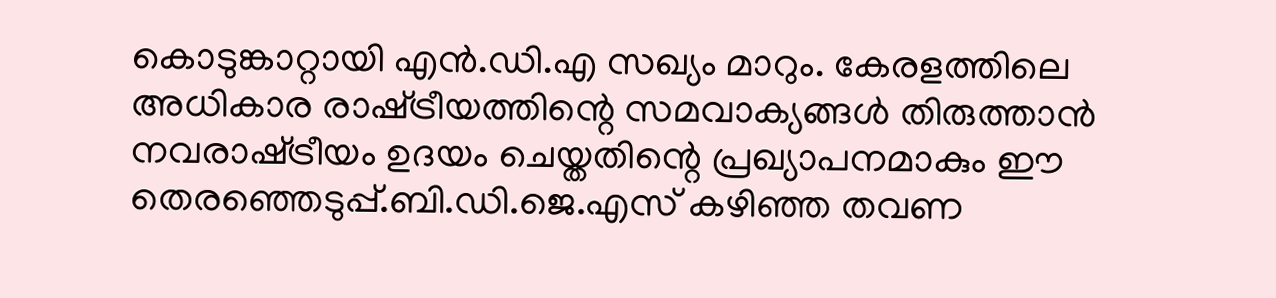കൊടുങ്കാറ്റായി എന്‍.ഡി.എ സഖ്യം മാറും. കേരളത്തിലെ അധികാര രാഷ്‌ട്രീയത്തിന്റെ സമവാക്യങ്ങള്‍ തിരുത്താന്‍ നവരാഷ്‌ട്രീയം ഉദയം ചെയ്തതിന്റെ പ്രഖ്യാപനമാകും ഈ തെരഞ്ഞെടുപ്പ്.ബി.ഡി.ജെ.എസ് കഴിഞ്ഞ തവണ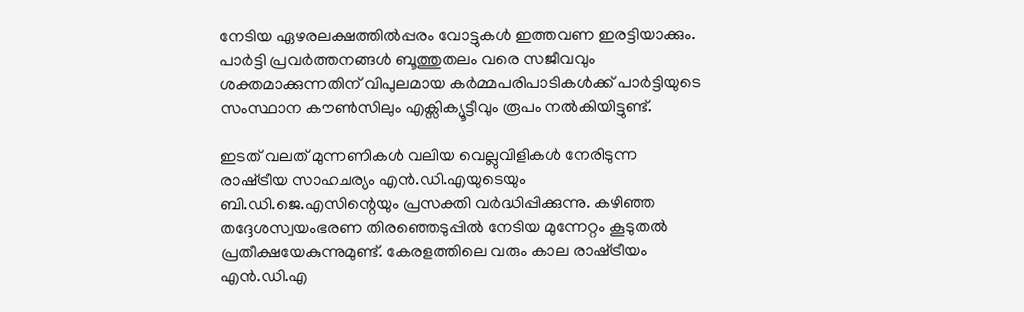നേടിയ ഏഴരലക്ഷത്തില്‍പ്പരം വോട്ടുകള്‍ ഇത്തവണ ഇരട്ടിയാക്കും. പാര്‍ട്ടി പ്രവര്‍ത്തനങ്ങള്‍ ബൂത്തുതലം വരെ സജീവവും ശക്തമാക്കുന്നതിന് വിപുലമായ കര്‍മ്മപരിപാടികള്‍ക്ക് പാര്‍ട്ടിയുടെ സംസ്ഥാന കൗണ്‍സിലും എക്സിക്യൂട്ടീവും രൂപം നല്‍കിയിട്ടുണ്ട്.

ഇടത് വലത് മുന്നണികള്‍ വലിയ വെല്ലുവിളികള്‍ നേരിടുന്ന രാഷ്‌ട്രീയ സാഹചര്യം എന്‍.ഡി.എയുടെയും ബി.ഡി.ജെ.എസിന്റെയും പ്രസക്തി വര്‍ദ്ധിപ്പിക്കുന്നു. കഴിഞ്ഞ തദ്ദേശസ്വയംഭരണ തിരഞ്ഞെടുപ്പില്‍ നേടിയ മുന്നേറ്റം കൂടുതല്‍ പ്രതീക്ഷയേകുന്നുമുണ്ട്. കേരളത്തിലെ വരും കാല രാഷ്‌ട്രീയം എന്‍.ഡി.എ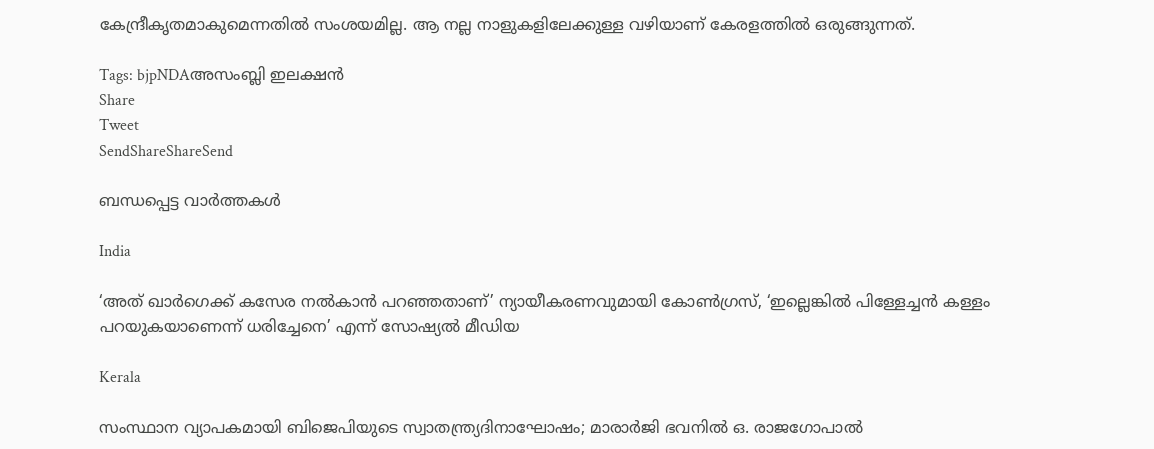കേന്ദ്രീകൃതമാകുമെന്നതില്‍ സംശയമില്ല. ആ നല്ല നാളുകളിലേക്കുള്ള വഴിയാണ് കേരളത്തില്‍ ഒരുങ്ങുന്നത്.

Tags: bjpNDAഅസംബ്ലി ഇലക്ഷന്‍
Share
Tweet
SendShareShareSend

ബന്ധപ്പെട്ട വാര്‍ത്തകള്‍

India

‘അത് ഖാർഗെക്ക് കസേര നൽകാൻ പറഞ്ഞതാണ്’ ന്യായീകരണവുമായി കോൺഗ്രസ്, ‘ഇല്ലെങ്കിൽ പിള്ളേച്ചൻ കള്ളം പറയുകയാണെന്ന് ധരിച്ചേനെ’ എന്ന് സോഷ്യൽ മീഡിയ

Kerala

സംസ്ഥാന വ്യാപകമായി ബിജെപിയുടെ സ്വാതന്ത്ര്യദിനാഘോഷം; മാരാർജി ഭവനിൽ ഒ. രാജഗോപാൽ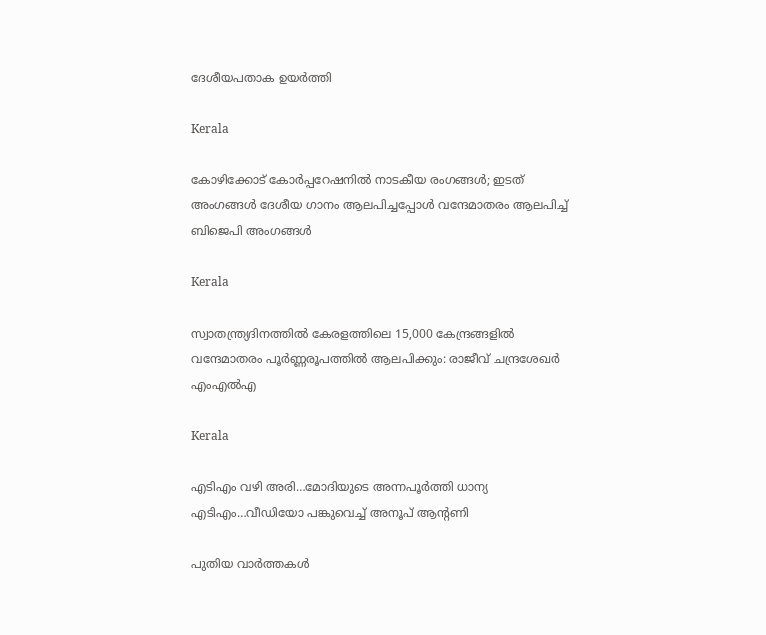ദേശീയപതാക ഉയർത്തി

Kerala

കോഴിക്കോട് കോര്‍പ്പറേഷനില്‍ നാടകീയ രംഗങ്ങള്‍; ഇടത് അംഗങ്ങൾ ദേശീയ ഗാനം ആലപിച്ചപ്പോൾ വന്ദേമാതരം ആലപിച്ച് ബിജെപി അംഗങ്ങൾ

Kerala

സ്വാതന്ത്ര്യദിനത്തിൽ കേരളത്തിലെ 15,000 കേന്ദ്രങ്ങളിൽ വന്ദേമാതരം പൂർണ്ണരൂപത്തിൽ ആലപിക്കും: രാജീവ് ചന്ദ്രശേഖർ എംഎൽഎ

Kerala

എടിഎം വഴി അരി…മോദിയുടെ അന്നപൂര്‍ത്തി ധാന്യ എടിഎം…വീഡിയോ പങ്കുവെച്ച് അനൂപ് ആന്‍റണി

പുതിയ വാര്‍ത്തകള്‍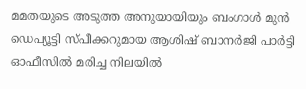മമതയുടെ അടുത്ത അനുയായിയും ബംഗാൾ മുൻ ഡെപ്യൂട്ടി സ്പീക്കറുമായ ആശിഷ് ബാനർജി പാർട്ടി ഓഫീസിൽ മരിച്ച നിലയിൽ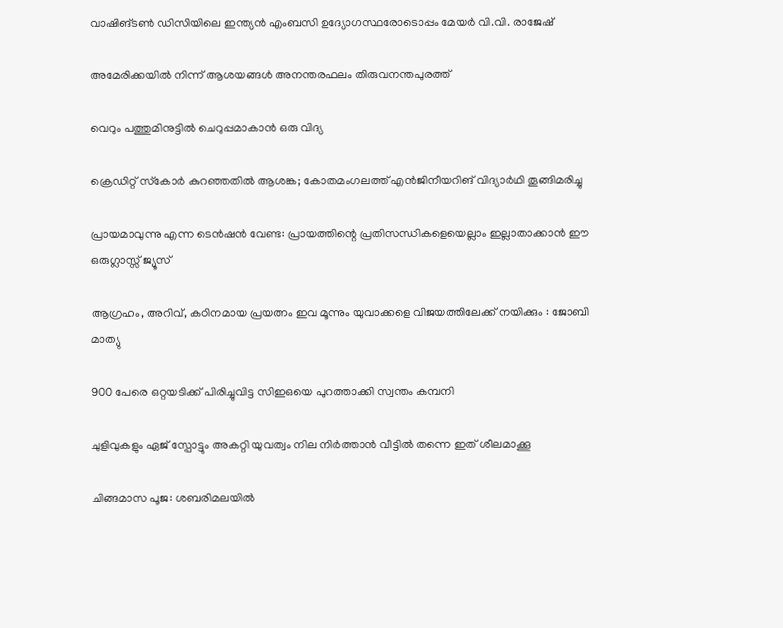വാഷിങ്ടണ്‍ ഡിസിയിലെ ഇന്ത്യന്‍ എംബസി ഉദ്യോഗസ്ഥരോടൊപ്പം മേയര്‍ വി.വി. രാജേഷ്

അമേരിക്കയില്‍ നിന്ന് ആശയങ്ങള്‍ അനന്തരഫലം തിരുവനന്തപുരത്ത്

വെറും പത്തുമിനുട്ടില്‍ ചെറുപ്പമാകാന്‍ ഒരു വിദ്യ

ക്രെഡിറ്റ് സ്‌കോര്‍ കുറഞ്ഞതില്‍ ആശങ്ക; കോതമംഗലത്ത് എന്‍ജിനീയറിങ് വിദ്യാര്‍ഥി തൂങ്ങിമരിച്ചു

പ്രായമാവുന്നു എന്ന ടെന്‍ഷൻ വേണ്ട: പ്രായത്തിന്റെ പ്രതിസന്ധികളെയെല്ലാം ഇല്ലാതാക്കാൻ ഈ ഒരുഗ്ലാസ്സ് ജ്യൂസ്

ആഗ്രഹം, അറിവ്, കഠിനമായ പ്രയത്നം ഇവ മൂന്നും യുവാക്കളെ വിജയത്തിലേക്ക് നയിക്കും : ജോബി മാത്യു

900 പേരെ ഒറ്റയടിക്ക് പിരിച്ചുവിട്ട സിഇഒയെ പുറത്താക്കി സ്വന്തം കമ്പനി

ചുളിവുകളും ഏജ് സ്പോട്ടും അകറ്റി യുവത്വം നില നിർത്താൻ വീട്ടിൽ തന്നെ ഇത് ശീലമാക്കൂ

ചിങ്ങമാസ പൂജ: ശബരിമലയിൽ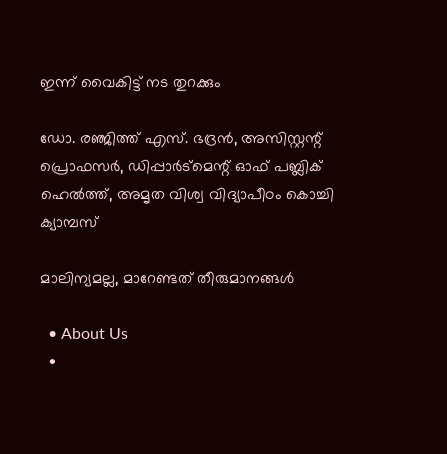ഇന്ന് വൈകിട്ട് നട തുറക്കും

ഡോ. രഞ്ജിത്ത് എസ്. ഭദ്രന്‍, അസിസ്റ്റന്റ് പ്രൊഫസര്‍, ഡിപ്പാര്‍ട്‌മെന്റ് ഓഫ് പബ്ലിക് ഹെല്‍ത്ത്, അമൃത വിശ്വ വിദ്യാപീഠം കൊച്ചി ക്യാമ്പസ്

മാലിന്യമല്ല, മാറേണ്ടത് തീരുമാനങ്ങള്‍

  • About Us
  •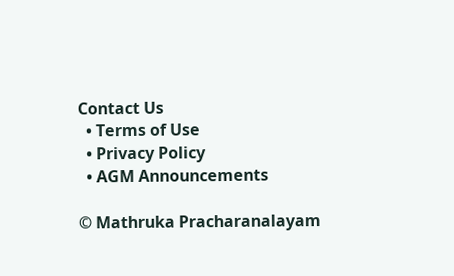Contact Us
  • Terms of Use
  • Privacy Policy
  • AGM Announcements

© Mathruka Pracharanalayam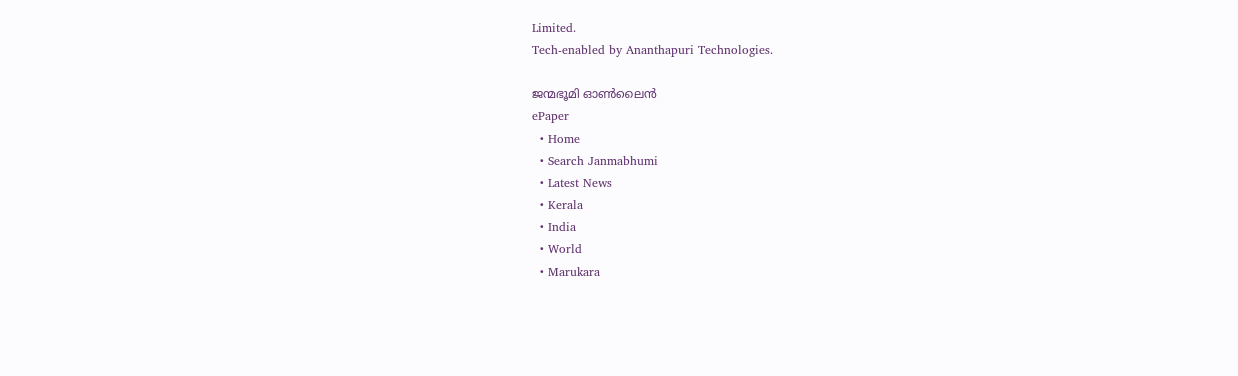Limited.
Tech-enabled by Ananthapuri Technologies.

ജന്മഭൂമി ഓണ്‍ലൈന്‍
ePaper
  • Home
  • Search Janmabhumi
  • Latest News
  • Kerala
  • India
  • World
  • Marukara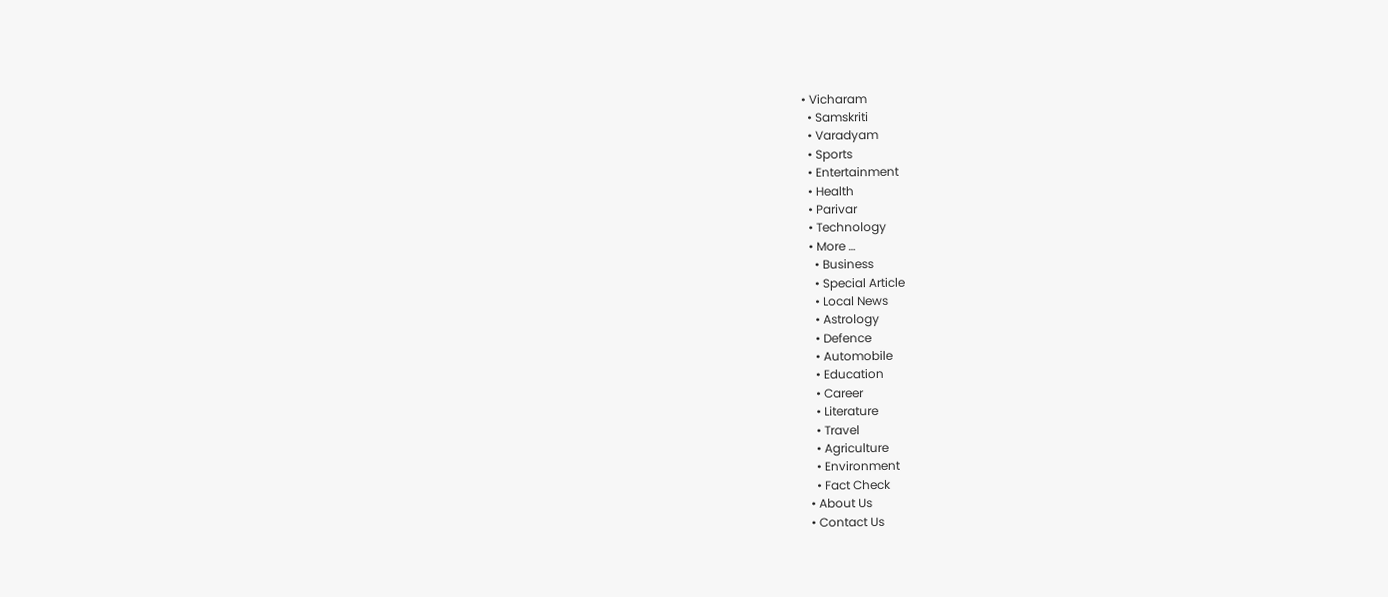• Vicharam
  • Samskriti
  • Varadyam
  • Sports
  • Entertainment
  • Health
  • Parivar
  • Technology
  • More …
    • Business
    • Special Article
    • Local News
    • Astrology
    • Defence
    • Automobile
    • Education
    • Career
    • Literature
    • Travel
    • Agriculture
    • Environment
    • Fact Check
  • About Us
  • Contact Us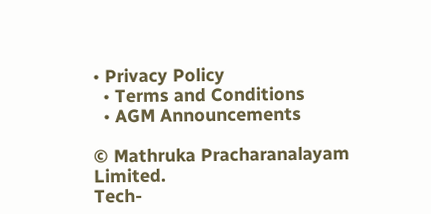• Privacy Policy
  • Terms and Conditions
  • AGM Announcements

© Mathruka Pracharanalayam Limited.
Tech-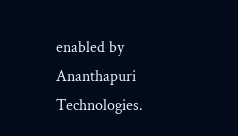enabled by Ananthapuri Technologies.